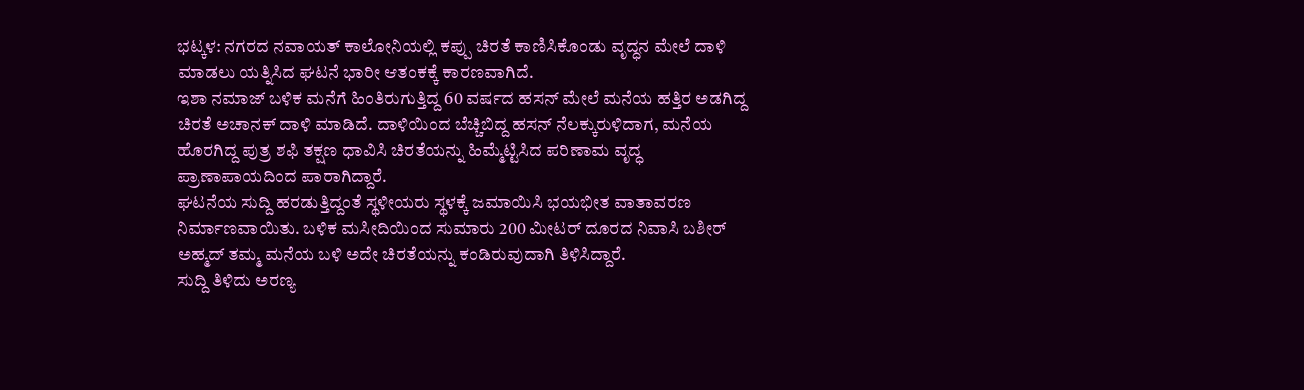ಭಟ್ಕಳ: ನಗರದ ನವಾಯತ್ ಕಾಲೋನಿಯಲ್ಲಿ ಕಪ್ಪು ಚಿರತೆ ಕಾಣಿಸಿಕೊಂಡು ವೃದ್ಧನ ಮೇಲೆ ದಾಳಿ ಮಾಡಲು ಯತ್ನಿಸಿದ ಘಟನೆ ಭಾರೀ ಆತಂಕಕ್ಕೆ ಕಾರಣವಾಗಿದೆ.
ಇಶಾ ನಮಾಜ್ ಬಳಿಕ ಮನೆಗೆ ಹಿಂತಿರುಗುತ್ತಿದ್ದ 60 ವರ್ಷದ ಹಸನ್ ಮೇಲೆ ಮನೆಯ ಹತ್ತಿರ ಅಡಗಿದ್ದ ಚಿರತೆ ಅಚಾನಕ್ ದಾಳಿ ಮಾಡಿದೆ. ದಾಳಿಯಿಂದ ಬೆಚ್ಚಿಬಿದ್ದ ಹಸನ್ ನೆಲಕ್ಕುರುಳಿದಾಗ, ಮನೆಯ ಹೊರಗಿದ್ದ ಪುತ್ರ ಶಫಿ ತಕ್ಷಣ ಧಾವಿಸಿ ಚಿರತೆಯನ್ನು ಹಿಮ್ಮೆಟ್ಟಿಸಿದ ಪರಿಣಾಮ ವೃದ್ಧ ಪ್ರಾಣಾಪಾಯದಿಂದ ಪಾರಾಗಿದ್ದಾರೆ.
ಘಟನೆಯ ಸುದ್ದಿ ಹರಡುತ್ತಿದ್ದಂತೆ ಸ್ಥಳೀಯರು ಸ್ಥಳಕ್ಕೆ ಜಮಾಯಿಸಿ ಭಯಭೀತ ವಾತಾವರಣ ನಿರ್ಮಾಣವಾಯಿತು. ಬಳಿಕ ಮಸೀದಿಯಿಂದ ಸುಮಾರು 200 ಮೀಟರ್ ದೂರದ ನಿವಾಸಿ ಬಶೀರ್ ಅಹ್ಮದ್ ತಮ್ಮ ಮನೆಯ ಬಳಿ ಅದೇ ಚಿರತೆಯನ್ನು ಕಂಡಿರುವುದಾಗಿ ತಿಳಿಸಿದ್ದಾರೆ.
ಸುದ್ದಿ ತಿಳಿದು ಅರಣ್ಯ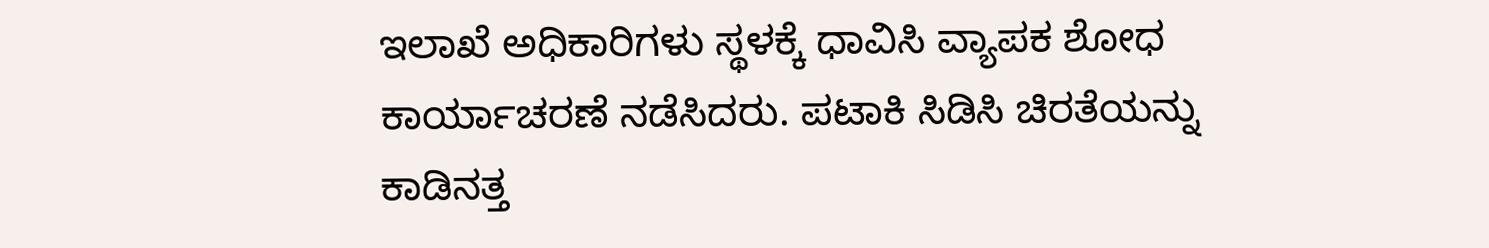ಇಲಾಖೆ ಅಧಿಕಾರಿಗಳು ಸ್ಥಳಕ್ಕೆ ಧಾವಿಸಿ ವ್ಯಾಪಕ ಶೋಧ ಕಾರ್ಯಾಚರಣೆ ನಡೆಸಿದರು. ಪಟಾಕಿ ಸಿಡಿಸಿ ಚಿರತೆಯನ್ನು ಕಾಡಿನತ್ತ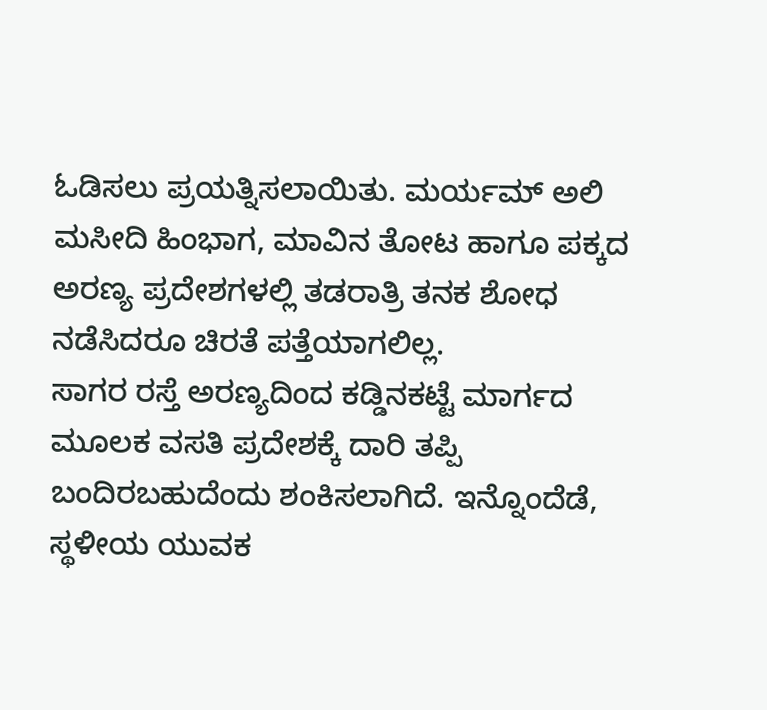ಓಡಿಸಲು ಪ್ರಯತ್ನಿಸಲಾಯಿತು. ಮರ್ಯಮ್ ಅಲಿ ಮಸೀದಿ ಹಿಂಭಾಗ, ಮಾವಿನ ತೋಟ ಹಾಗೂ ಪಕ್ಕದ ಅರಣ್ಯ ಪ್ರದೇಶಗಳಲ್ಲಿ ತಡರಾತ್ರಿ ತನಕ ಶೋಧ ನಡೆಸಿದರೂ ಚಿರತೆ ಪತ್ತೆಯಾಗಲಿಲ್ಲ.
ಸಾಗರ ರಸ್ತೆ ಅರಣ್ಯದಿಂದ ಕಡ್ಡಿನಕಟ್ಟೆ ಮಾರ್ಗದ ಮೂಲಕ ವಸತಿ ಪ್ರದೇಶಕ್ಕೆ ದಾರಿ ತಪ್ಪಿ ಬಂದಿರಬಹುದೆಂದು ಶಂಕಿಸಲಾಗಿದೆ. ಇನ್ನೊಂದೆಡೆ, ಸ್ಥಳೀಯ ಯುವಕ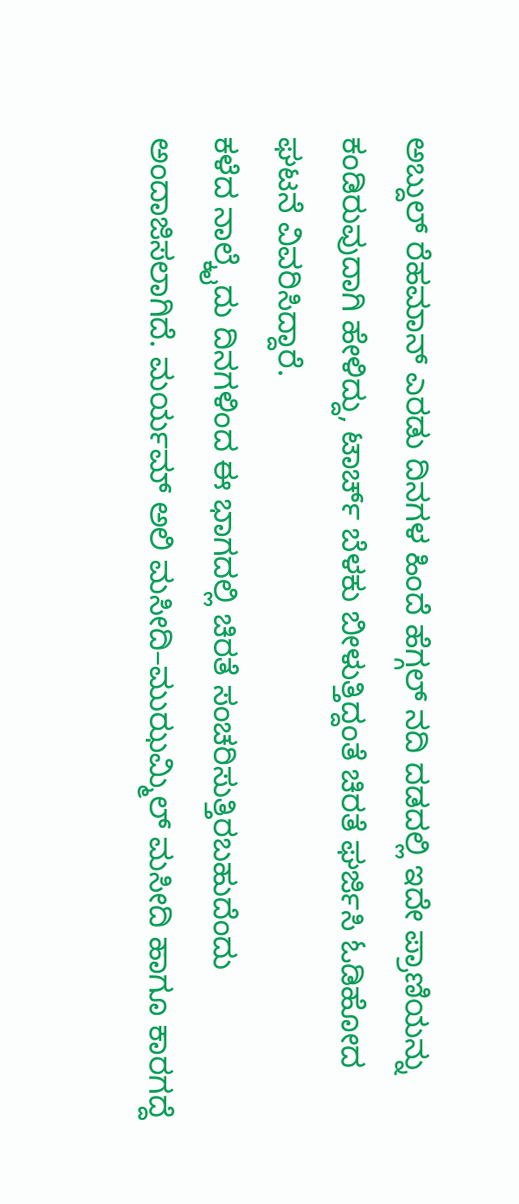ಅಬ್ದುಲ್ ರೆಹಮಾನ್ ಎರಡು ದಿನಗಳ ಹಿಂದೆ ಹೆಗ್ಗಲ್ ನದಿ ದಡದಲ್ಲಿ ಇದೇ ಪ್ರಾಣಿಯನ್ನು ಕಂಡಿರುವುದಾಗಿ ಹೇಳಿದ್ದು, ಟಾರ್ಚ್ ಬೆಳಕು ಬೀಳುತ್ತಿದ್ದಂತೆ ಚಿರತೆ ಘರ್ಜಿಸಿ ಓಡಿಹೋದ ಘಟನೆ ವಿವರಿಸಿದ್ದಾರೆ.
ಕಳೆದ ನಾಲ್ಕೈದು ದಿನಗಳಿಂದ ಈ ಭಾಗದಲ್ಲಿ ಚಿರತೆ ಸಂಚರಿಸುತ್ತಿರಬಹುದೆಂದು ಅಂದಾಜಿಸಲಾಗಿದೆ. ಮರ್ಯಮ್ ಅಲಿ ಮಸೀದಿ–ಮುಝಮ್ಮಿಲ್ ಮಸೀದಿ ಹಾಗೂ ಕಾರಗದ್ದೆ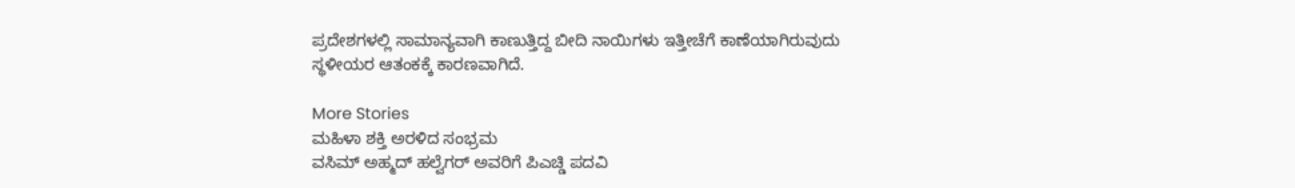ಪ್ರದೇಶಗಳಲ್ಲಿ ಸಾಮಾನ್ಯವಾಗಿ ಕಾಣುತ್ತಿದ್ದ ಬೀದಿ ನಾಯಿಗಳು ಇತ್ತೀಚೆಗೆ ಕಾಣೆಯಾಗಿರುವುದು ಸ್ಥಳೀಯರ ಆತಂಕಕ್ಕೆ ಕಾರಣವಾಗಿದೆ.

More Stories
ಮಹಿಳಾ ಶಕ್ತಿ ಅರಳಿದ ಸಂಭ್ರಮ
ವಸಿಮ್ ಅಹ್ಮದ್ ಹಲ್ವೆಗರ್ ಅವರಿಗೆ ಪಿಎಚ್ಡಿ ಪದವಿ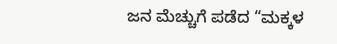ಜನ ಮೆಚ್ಚುಗೆ ಪಡೆದ “ಮಕ್ಕಳ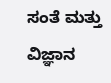ಸಂತೆ ಮತ್ತು ವಿಜ್ಞಾನ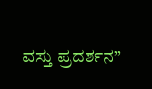ವಸ್ತು ಪ್ರದರ್ಶನ”